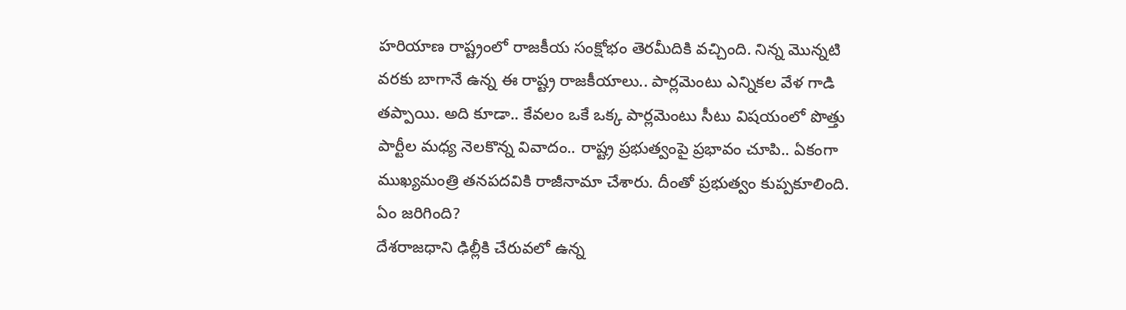హరియాణ రాష్ట్రంలో రాజకీయ సంక్షోభం తెరమీదికి వచ్చింది. నిన్న మొన్నటి వరకు బాగానే ఉన్న ఈ రాష్ట్ర రాజకీయాలు.. పార్లమెంటు ఎన్నికల వేళ గాడి తప్పాయి. అది కూడా.. కేవలం ఒకే ఒక్క పార్లమెంటు సీటు విషయంలో పొత్తు పార్టీల మధ్య నెలకొన్న వివాదం.. రాష్ట్ర ప్రభుత్వంపై ప్రభావం చూపి.. ఏకంగా ముఖ్యమంత్రి తనపదవికి రాజీనామా చేశారు. దీంతో ప్రభుత్వం కుప్పకూలింది.
ఏం జరిగింది?
దేశరాజధాని ఢిల్లీకి చేరువలో ఉన్న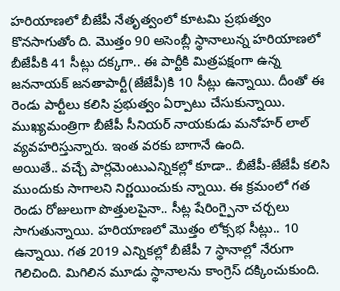హరియాణలో బీజేపీ నేతృత్వంలో కూటమి ప్రభుత్వం కొనసాగుతోం ది. మొత్తం 90 అసెంబ్లీ స్థానాలున్న హరియాణలో బీజేపీకి 41 సీట్లు దక్కగా.. ఈ పార్టీకి మిత్రపక్షంగా ఉన్న జననాయక్ జనతాపార్టీ(జేజేపీ)కి 10 సీట్లు ఉన్నాయి. దీంతో ఈ రెండు పార్టీలు కలిసి ప్రభుత్వం ఏర్పాటు చేసుకున్నాయి. ముఖ్యమంత్రిగా బీజేపీ సీనియర్ నాయకుడు మనోహర్ లాల్ వ్యవహరిస్తున్నారు. ఇంత వరకు బాగానే ఉంది.
అయితే.. వచ్చే పార్లమెంటుఎన్నికల్లో కూడా.. బీజేపీ-జేజేపీ కలిసి ముందుకు సాగాలని నిర్ణయించుకు న్నాయి. ఈ క్రమంలో గత రెండు రోజులుగా పొత్తులపైనా.. సీట్ల షేరింగ్పైనా చర్చలు సాగుతున్నాయి. హరియాణలో మొత్తం లోక్సభ సీట్లు.. 10 ఉన్నాయి. గత 2019 ఎన్నికల్లో బీజేపీ 7 స్థానాల్లో నేరుగా గెలిచింది. మిగిలిన మూడు స్థానాలను కాంగ్రెస్ దక్కించుకుంది.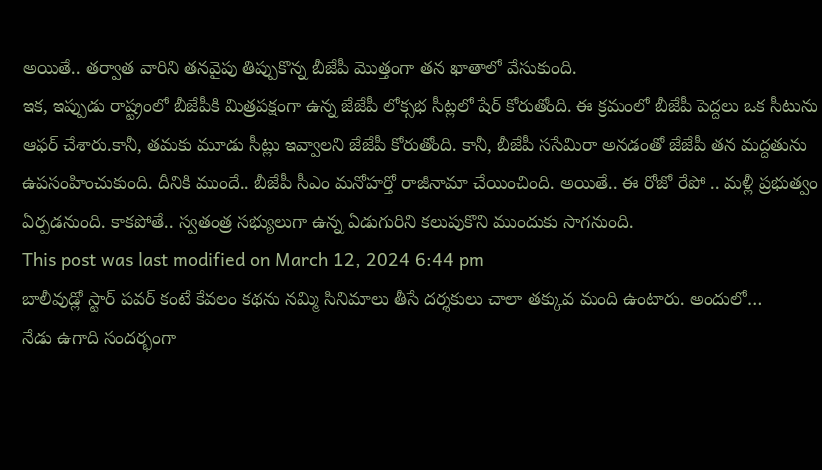అయితే.. తర్వాత వారిని తనవైపు తిప్పుకొన్న బీజేపీ మొత్తంగా తన ఖాతాలో వేసుకుంది.
ఇక, ఇప్పుడు రాష్ట్రంలో బీజేపీకి మిత్రపక్షంగా ఉన్న జేజేపీ లోక్సభ సీట్లలో షేర్ కోరుతోంది. ఈ క్రమంలో బీజేపీ పెద్దలు ఒక సీటును ఆఫర్ చేశారు.కానీ, తమకు మూడు సీట్లు ఇవ్వాలని జేజేపీ కోరుతోంది. కానీ, బీజేపీ ససేమిరా అనడంతో జేజేపీ తన మద్దతును ఉపసంహించుకుంది. దీనికి ముందే.. బీజేపీ సీఎం మనోహర్తో రాజీనామా చేయించింది. అయితే.. ఈ రోజో రేపో .. మళ్లీ ప్రభుత్వం ఏర్పడనుంది. కాకపోతే.. స్వతంత్ర సభ్యులుగా ఉన్న ఏడుగురిని కలుపుకొని ముందుకు సాగనుంది.
This post was last modified on March 12, 2024 6:44 pm
బాలీవుడ్లో స్టార్ పవర్ కంటే కేవలం కథను నమ్మి సినిమాలు తీసే దర్శకులు చాలా తక్కువ మంది ఉంటారు. అందులో…
నేడు ఉగాది సందర్భంగా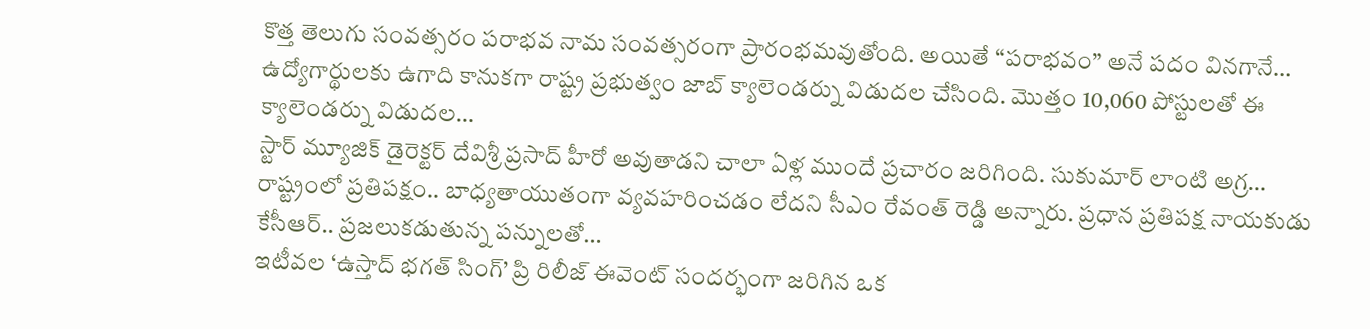కొత్త తెలుగు సంవత్సరం పరాభవ నామ సంవత్సరంగా ప్రారంభమవుతోంది. అయితే “పరాభవం” అనే పదం వినగానే…
ఉద్యోగార్థులకు ఉగాది కానుకగా రాష్ట్ర ప్రభుత్వం జాబ్ క్యాలెండర్ను విడుదల చేసింది. మొత్తం 10,060 పోస్టులతో ఈ క్యాలెండర్ను విడుదల…
స్టార్ మ్యూజిక్ డైరెక్టర్ దేవిశ్రీ ప్రసాద్ హీరో అవుతాడని చాలా ఏళ్ల ముందే ప్రచారం జరిగింది. సుకుమార్ లాంటి అగ్ర…
రాష్ట్రంలో ప్రతిపక్షం.. బాధ్యతాయుతంగా వ్యవహరించడం లేదని సీఎం రేవంత్ రెడ్డి అన్నారు. ప్రధాన ప్రతిపక్ష నాయకుడు కేసీఆర్.. ప్రజలుకడుతున్న పన్నులతో…
ఇటీవల ‘ఉస్తాద్ భగత్ సింగ్’ ప్రి రిలీజ్ ఈవెంట్ సందర్భంగా జరిగిన ఒక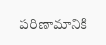పరిణామానికి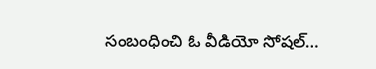సంబంధించి ఓ వీడియో సోషల్…